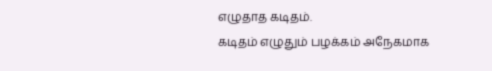எழுதாத கடிதம்.
கடிதம் எழுதும் பழக்கம் அநேகமாக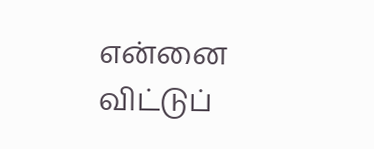என்னை விட்டுப்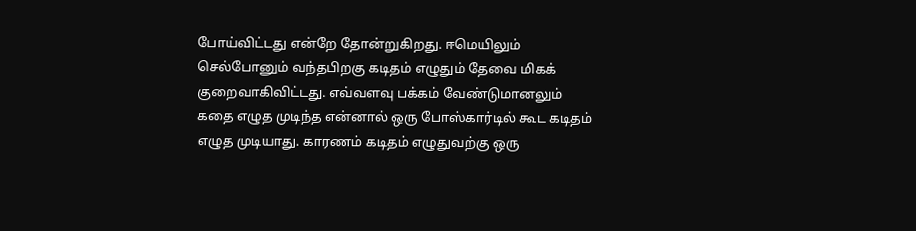போய்விட்டது என்றே தோன்றுகிறது. ஈமெயிலும் செல்போனும் வந்தபிறகு கடிதம் எழுதும் தேவை மிகக் குறைவாகிவிட்டது. எவ்வளவு பக்கம் வேண்டுமானலும் கதை எழுத முடிந்த என்னால் ஒரு போஸ்கார்டில் கூட கடிதம் எழுத முடியாது. காரணம் கடிதம் எழுதுவற்கு ஒரு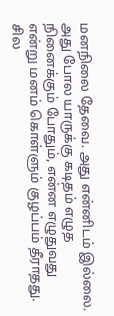மனநிலை தேவை. அது என்னிடம் இல்லை. அது போல யாருக்கு கடிதம் எழுத நினைக்கும் போதும், என்ன எழுதுவது என்று மனம் கொள்ளும் குழப்பம் தீராதது. சில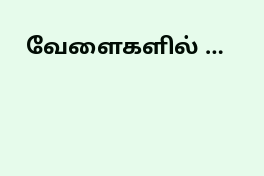வேளைகளில் …